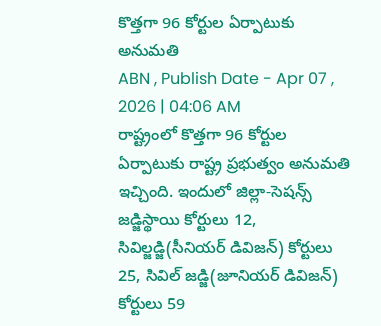కొత్తగా 96 కోర్టుల ఏర్పాటుకు అనుమతి
ABN , Publish Date - Apr 07 , 2026 | 04:06 AM
రాష్ట్రంలో కొత్తగా 96 కోర్టుల ఏర్పాటుకు రాష్ట్ర ప్రభుత్వం అనుమతి ఇచ్చింది. ఇందులో జిల్లా-సెషన్స్ జడ్జిస్థాయి కోర్టులు 12, సివిల్జడ్జి(సీనియర్ డివిజన్) కోర్టులు 25, సివిల్ జడ్జి(జూనియర్ డివిజన్) కోర్టులు 59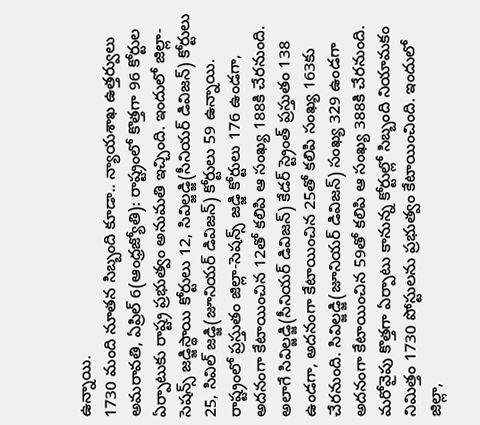ఉన్నాయి.
1730 మంది నూతన సిబ్బంది కూడా.. న్యాయశాఖ ఉత్తర్వులు
అమరావతి, ఏప్రిల్ 6(ఆంధ్రజ్యోతి): రాష్ట్రంలో కొత్తగా 96 కోర్టుల ఏర్పాటుకు రాష్ట్ర ప్రభుత్వం అనుమతి ఇచ్చింది. ఇందులో జిల్లా-సెషన్స్ జడ్జిస్థాయి కోర్టులు 12, సివిల్జడ్జి(సీనియర్ డివిజన్) కోర్టులు 25, సివిల్ జడ్జి(జూనియర్ డివిజన్) కోర్టులు 59 ఉన్నాయి. రాష్ట్రంలో ప్రస్తుతం జిల్లా-సెషన్స్ జడ్జి కోర్టులు 176 ఉండగా, అదనంగా కేటాయించిన 12తో కలిపి ఆ సంఖ్య 188కి చేరనుంది. అలాగే సివిల్జడ్జి(సీనియర్ డివిజన్) కేడర్ స్ట్రెంత్ ప్రస్తుతం 138 ఉండగా, అదనంగా కేటాయించిన 25తో కలిపి సంఖ్య 163కు చేరనుంది. సివిల్జడ్జి(జూనియర్ డివిజన్) సంఖ్య 329 ఉండగా అదనంగా కేటాయించిన 59తో కలిపి ఆ సంఖ్య 388కి చేరనుంది. మరోవైపు కొత్తగా ఏర్పాటు కానున్న కోర్టుల్లో సిబ్బంది నియామకం నిమిత్తం 1730 పోస్టులను ప్రభుత్వం కేటాయించింది. ఇందులో జిల్లా,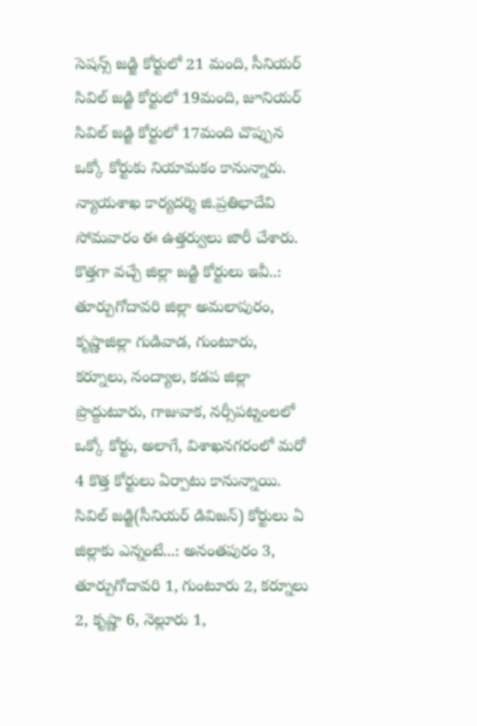సెషన్స్ జడ్జి కోర్టులో 21 మంది, సీనియర్ సివిల్ జడ్జి కోర్టులో 19మంది, జూనియర్ సివిల్ జడ్జి కోర్టులో 17మంది చొప్పున ఒక్కో కోర్టుకు నియామకం కానున్నారు. న్యాయశాఖ కార్యదర్శి జి.ప్రతిభాదేవి సోమవారం ఈ ఉత్తర్వులు జారీ చేశారు.
కొత్తగా వచ్చే జిల్లా జడ్జి కోర్టులు ఇవీ..: తూర్పుగోదావరి జిల్లా అమలాపురం, కృష్ణాజిల్లా గుడివాడ, గుంటూరు, కర్నూలు, నంద్యాల, కడప జిల్లా ప్రొద్దుటూరు, గాజువాక, నర్సీపట్నంలలో ఒక్కో కోర్టు, అలాగే, విశాఖనగరంలో మరో 4 కొత్త కోర్టులు ఏర్పాటు కానున్నాయి.
సివిల్ జడ్జి(సీనియర్ డివిజన్) కోర్టులు ఏ జిల్లాకు ఎన్నంటే...: అనంతపురం 3, తూర్పుగోదావరి 1, గుంటూరు 2, కర్నూలు 2, కృష్ణా 6, నెల్లూరు 1,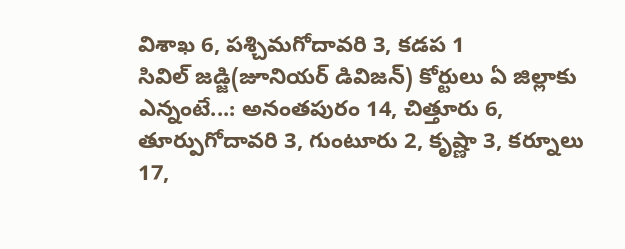విశాఖ 6, పశ్చిమగోదావరి 3, కడప 1
సివిల్ జడ్జి(జూనియర్ డివిజన్) కోర్టులు ఏ జిల్లాకు ఎన్నంటే...: అనంతపురం 14, చిత్తూరు 6, తూర్పుగోదావరి 3, గుంటూరు 2, కృష్ణా 3, కర్నూలు 17,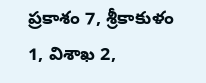ప్రకాశం 7, శ్రీకాకుళం 1, విశాఖ 2,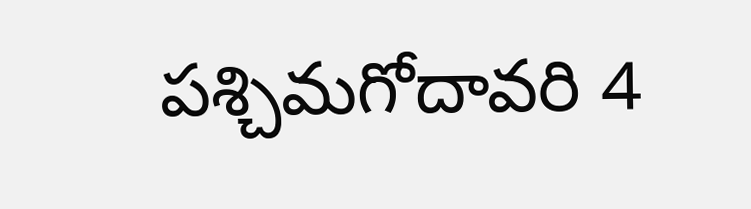పశ్చిమగోదావరి 4